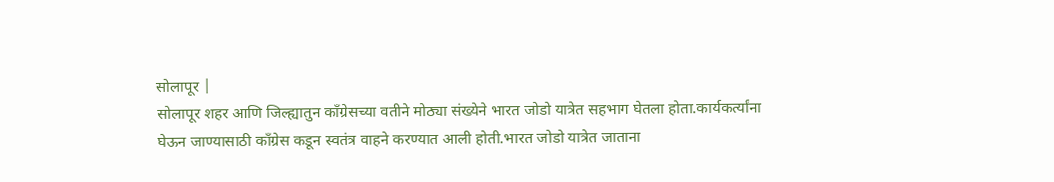सोलापूर |
सोलापूर शहर आणि जिल्ह्यातुन काँग्रेसच्या वतीने मोठ्या संख्येने भारत जोडो यात्रेत सहभाग घेतला होता.कार्यकर्त्यांना घेऊन जाण्यासाठी काँग्रेस कडून स्वतंत्र वाहने करण्यात आली होती.भारत जोडो यात्रेत जाताना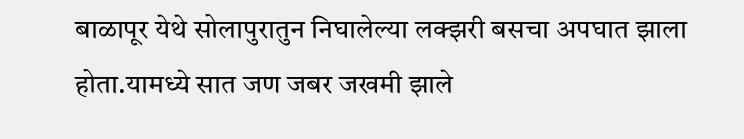बाळापूर येथे सोलापुरातुन निघालेल्या लक्झरी बसचा अपघात झाला होता.यामध्ये सात जण जबर जखमी झाले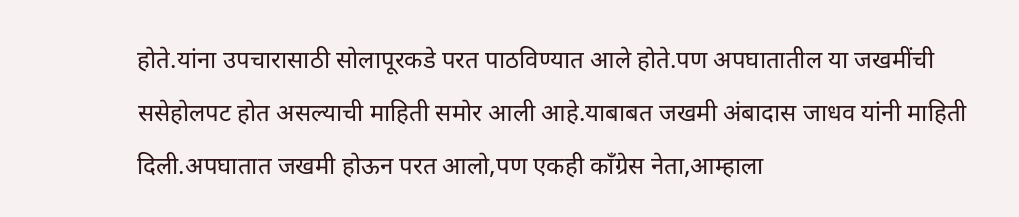होते.यांना उपचारासाठी सोलापूरकडे परत पाठविण्यात आले होते.पण अपघातातील या जखमींची ससेहोलपट होत असल्याची माहिती समोर आली आहे.याबाबत जखमी अंबादास जाधव यांनी माहिती दिली.अपघातात जखमी होऊन परत आलो,पण एकही काँग्रेस नेता,आम्हाला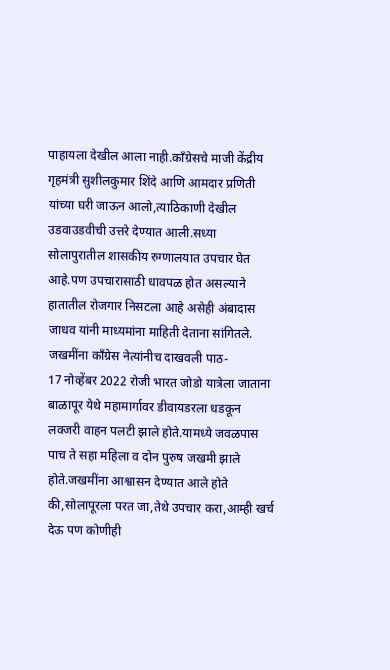पाहायला देखील आला नाही.काँग्रेसचे माजी केंद्रीय गृहमंत्री सुशीलकुमार शिंदे आणि आमदार प्रणिती यांच्या घरी जाऊन आलो,त्याठिकाणी देखील उडवाउडवीची उत्तरे देण्यात आली.सध्या सोलापुरातील शासकीय रुग्णालयात उपचार घेत आहे.पण उपचारासाठी धावपळ होत असल्याने हातातील रोजगार निसटला आहे असेही अंबादास जाधव यांनी माध्यमांना माहिती देताना सांगितले.
जखमींना काँग्रेस नेत्यांनीच दाखवली पाठ-
17 नोव्हेंबर 2022 रोजी भारत जोडो यात्रेला जाताना बाळापूर येथे महामार्गावर डीवायडरला धडकून लक्जरी वाहन पलटी झाले होते.यामध्ये जवळपास पाच ते सहा महिला व दोन पुरुष जखमी झाले होते.जखमींना आश्वासन देण्यात आले होते की,सोलापूरला परत जा,तेथे उपचार करा,आम्ही खर्च देऊ पण कोणीही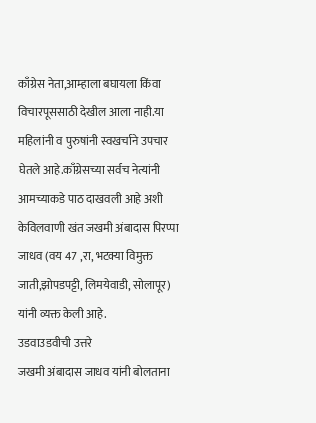काँग्रेस नेता,आम्हाला बघायला किंवा विचारपूससाठी देखील आला नाही.या महिलांनी व पुरुषांनी स्वखर्चाने उपचार घेतले आहे.काँग्रेसच्या सर्वच नेत्यांनी आमच्याकडे पाठ दाखवली आहे अशी केविलवाणी खंत जखमी अंबादास पिरप्पा जाधव (वय 47 ,रा, भटक्या विमुक्त जाती,झोपडपट्टी, लिमयेवाडी, सोलापूर) यांनी व्यक्त केली आहे.
उडवाउडवीची उत्तरे
जखमी अंबादास जाधव यांनी बोलताना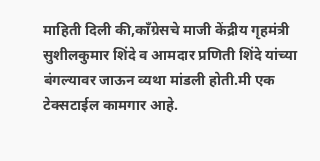माहिती दिली की,काँग्रेसचे माजी केंद्रीय गृहमंत्री सुशीलकुमार शिंदे व आमदार प्रणिती शिंदे यांच्या बंगल्यावर जाऊन व्यथा मांडली होती.मी एक टेक्सटाईल कामगार आहे.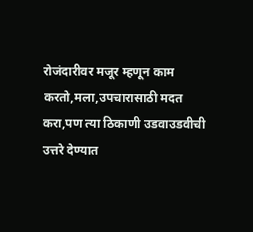रोजंदारीवर मजूर म्हणून काम करतो,मला,उपचारासाठी मदत करा,पण त्या ठिकाणी उडवाउडवीची उत्तरे देण्यात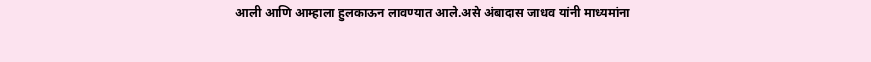आली आणि आम्हाला हुलकाऊन लावण्यात आले.असे अंबादास जाधव यांनी माध्यमांना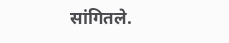सांगितले.